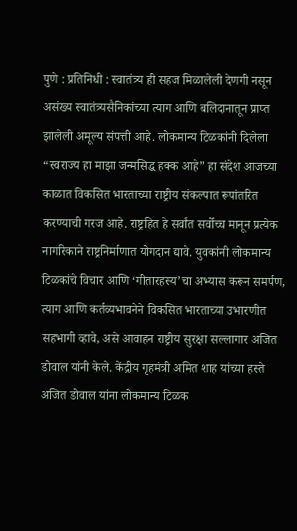पुणे : प्रतिनिधी : स्वातंत्र्य ही सहज मिळालेली देणगी नसून असंख्य स्वातंत्र्यसैनिकांच्या त्याग आणि बलिदानातून प्राप्त झालेली अमूल्य संपत्ती आहे. लोकमान्य टिळकांनी दिलेला “स्वराज्य हा माझा जन्मसिद्ध हक्क आहे” हा संदेश आजच्या काळात विकसित भारताच्या राष्ट्रीय संकल्पात रूपांतरित करण्याची गरज आहे. राष्ट्रहित हे सर्वांत सर्वोच्च मानून प्रत्येक नागरिकाने राष्ट्रनिर्माणात योगदान द्यावे. युवकांनी लोकमान्य टिळकांचे विचार आणि ‘गीतारहस्य’चा अभ्यास करून समर्पण, त्याग आणि कर्तव्यभावनेने विकसित भारताच्या उभारणीत सहभागी व्हावे, असे आवाहन राष्ट्रीय सुरक्षा सल्लागार अजित डोवाल यांनी केले. केंद्रीय गृहमंत्री अमित शाह यांच्या हस्ते अजित डोवाल यांना लोकमान्य टिळक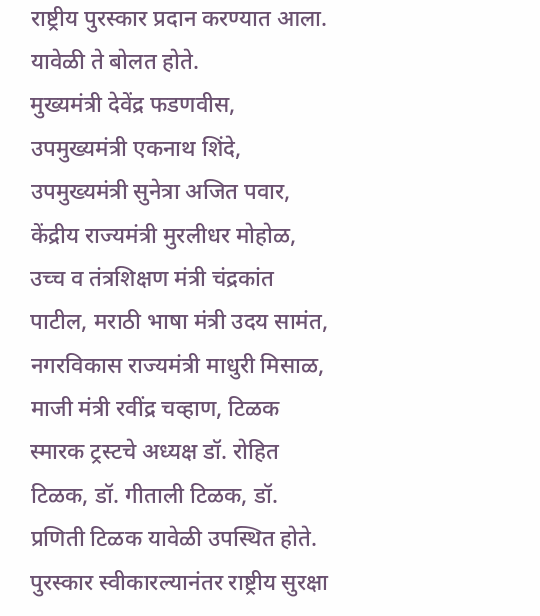राष्ट्रीय पुरस्कार प्रदान करण्यात आला. यावेळी ते बोलत होते.
मुख्यमंत्री देवेंद्र फडणवीस, उपमुख्यमंत्री एकनाथ शिंदे, उपमुख्यमंत्री सुनेत्रा अजित पवार, केंद्रीय राज्यमंत्री मुरलीधर मोहोळ, उच्च व तंत्रशिक्षण मंत्री चंद्रकांत पाटील, मराठी भाषा मंत्री उदय सामंत, नगरविकास राज्यमंत्री माधुरी मिसाळ, माजी मंत्री रवींद्र चव्हाण, टिळक स्मारक ट्रस्टचे अध्यक्ष डॉ. रोहित टिळक, डॉ. गीताली टिळक, डॉ. प्रणिती टिळक यावेळी उपस्थित होते.
पुरस्कार स्वीकारल्यानंतर राष्ट्रीय सुरक्षा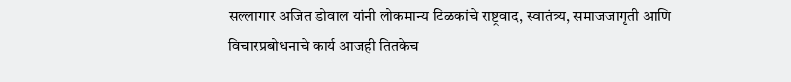सल्लागार अजित डोवाल यांनी लोकमान्य टिळकांचे राष्ट्रवाद, स्वातंत्र्य, समाजजागृती आणि विचारप्रबोधनाचे कार्य आजही तितकेच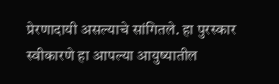प्रेरणादायी असल्याचे सांगितले. हा पुरस्कार स्वीकारणे हा आपल्या आयुष्यातील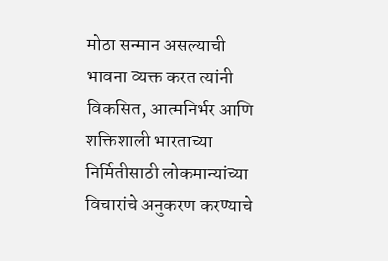मोठा सन्मान असल्याची भावना व्यक्त करत त्यांनी विकसित, आत्मनिर्भर आणि शक्तिशाली भारताच्या निर्मितीसाठी लोकमान्यांच्या विचारांचे अनुकरण करण्याचे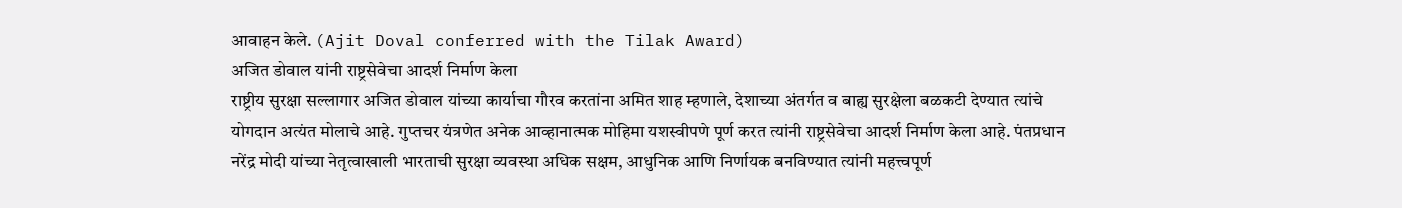आवाहन केले. (Ajit Doval conferred with the Tilak Award)
अजित डोवाल यांनी राष्ट्रसेवेचा आदर्श निर्माण केला
राष्ट्रीय सुरक्षा सल्लागार अजित डोवाल यांच्या कार्याचा गौरव करतांना अमित शाह म्हणाले, देशाच्या अंतर्गत व बाह्य सुरक्षेला बळकटी देण्यात त्यांचे योगदान अत्यंत मोलाचे आहे. गुप्तचर यंत्रणेत अनेक आव्हानात्मक मोहिमा यशस्वीपणे पूर्ण करत त्यांनी राष्ट्रसेवेचा आदर्श निर्माण केला आहे. पंतप्रधान नरेंद्र मोदी यांच्या नेतृत्वाखाली भारताची सुरक्षा व्यवस्था अधिक सक्षम, आधुनिक आणि निर्णायक बनविण्यात त्यांनी महत्त्वपूर्ण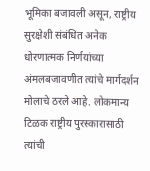भूमिका बजावली असून, राष्ट्रीय सुरक्षेशी संबंधित अनेक धोरणात्मक निर्णयांच्या अंमलबजावणीत त्यांचे मार्गदर्शन मोलाचे ठरले आहे. लोकमान्य टिळक राष्ट्रीय पुरस्कारासाठी त्यांची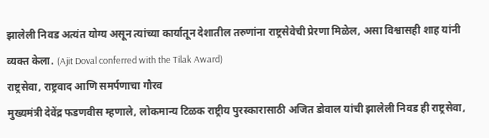झालेली निवड अत्यंत योग्य असून त्यांच्या कार्यातून देशातील तरुणांना राष्ट्रसेवेची प्रेरणा मिळेल, असा विश्वासही शाह यांनी व्यक्त केला. (Ajit Doval conferred with the Tilak Award)
राष्ट्रसेवा, राष्ट्रवाद आणि समर्पणाचा गौरव
मुख्यमंत्री देवेंद्र फडणवीस म्हणाले, लोकमान्य टिळक राष्ट्रीय पुरस्कारासाठी अजित डोवाल यांची झालेली निवड ही राष्ट्रसेवा,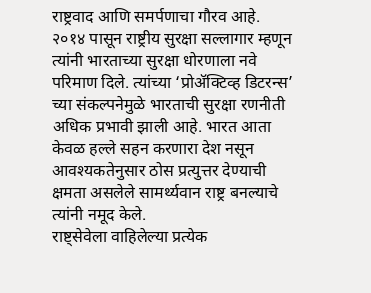राष्ट्रवाद आणि समर्पणाचा गौरव आहे. २०१४ पासून राष्ट्रीय सुरक्षा सल्लागार म्हणून त्यांनी भारताच्या सुरक्षा धोरणाला नवे परिमाण दिले. त्यांच्या ‘प्रोॲक्टिव्ह डिटरन्स’ च्या संकल्पनेमुळे भारताची सुरक्षा रणनीती अधिक प्रभावी झाली आहे. भारत आता केवळ हल्ले सहन करणारा देश नसून आवश्यकतेनुसार ठोस प्रत्युत्तर देण्याची क्षमता असलेले सामर्थ्यवान राष्ट्र बनल्याचे त्यांनी नमूद केले.
राष्ट्सेवेला वाहिलेल्या प्रत्येक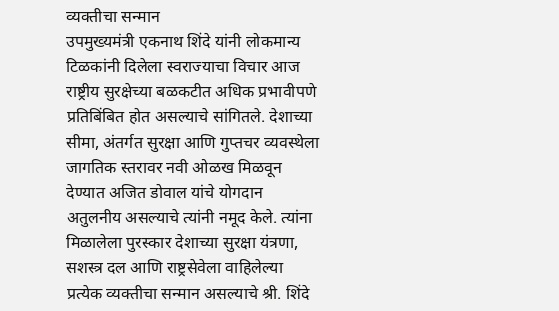व्यक्तीचा सन्मान
उपमुख्यमंत्री एकनाथ शिंदे यांनी लोकमान्य टिळकांनी दिलेला स्वराज्याचा विचार आज राष्ट्रीय सुरक्षेच्या बळकटीत अधिक प्रभावीपणे प्रतिबिंबित होत असल्याचे सांगितले. देशाच्या सीमा, अंतर्गत सुरक्षा आणि गुप्तचर व्यवस्थेला जागतिक स्तरावर नवी ओळख मिळवून देण्यात अजित डोवाल यांचे योगदान अतुलनीय असल्याचे त्यांनी नमूद केले. त्यांना मिळालेला पुरस्कार देशाच्या सुरक्षा यंत्रणा, सशस्त्र दल आणि राष्ट्रसेवेला वाहिलेल्या प्रत्येक व्यक्तीचा सन्मान असल्याचे श्री. शिंदे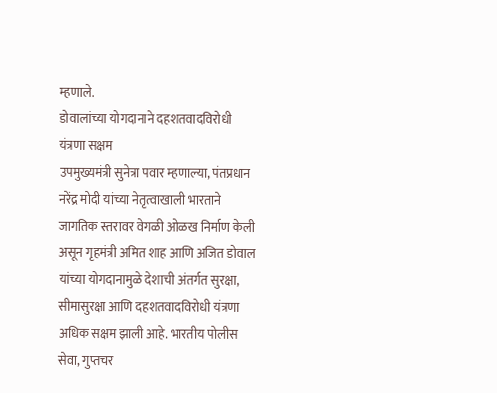म्हणाले.
डोवालांच्या योगदानाने दहशतवादविरोधी यंत्रणा सक्षम
उपमुख्यमंत्री सुनेत्रा पवार म्हणाल्या, पंतप्रधान नरेंद्र मोदी यांच्या नेतृत्वाखाली भारताने जागतिक स्तरावर वेगळी ओळख निर्माण केली असून गृहमंत्री अमित शाह आणि अजित डोवाल यांच्या योगदानामुळे देशाची अंतर्गत सुरक्षा, सीमासुरक्षा आणि दहशतवादविरोधी यंत्रणा अधिक सक्षम झाली आहे. भारतीय पोलीस सेवा, गुप्तचर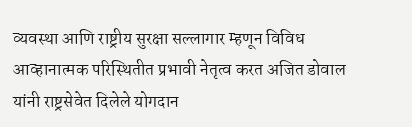व्यवस्था आणि राष्ट्रीय सुरक्षा सल्लागार म्हणून विविध आव्हानात्मक परिस्थितीत प्रभावी नेतृत्व करत अजित डोवाल यांनी राष्ट्रसेवेत दिलेले योगदान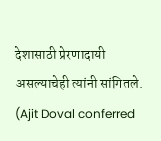देशासाठी प्रेरणादायी असल्याचेही त्यांनी सांगितले. (Ajit Doval conferred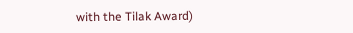with the Tilak Award)